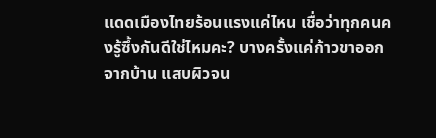แดดเมืองไทยร้อนแรงแค่ไหน เชื่อว่าทุกคนคงรู้ซึ้งกันดีใช่ไหมคะ? บางครั้งแค่ก้าวขาออกจากบ้าน แสบผิวจน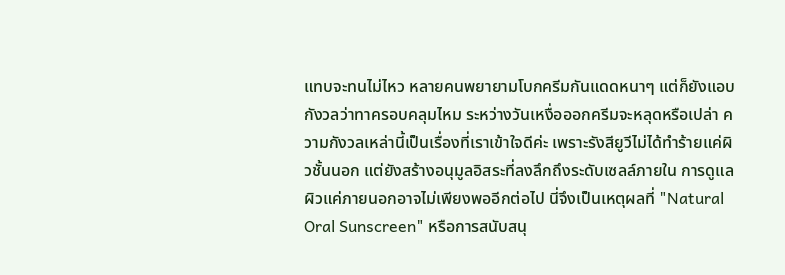แทบจะทนไม่ไหว หลายคนพยายามโบกครีมกันแดดหนาๆ แต่ก็ยังแอบกังวลว่าทาครอบคลุมไหม ระหว่างวันเหงื่อออกครีมจะหลุดหรือเปล่า ความกังวลเหล่านี้เป็นเรื่องที่เราเข้าใจดีค่ะ เพราะรังสียูวีไม่ได้ทำร้ายแค่ผิวชั้นนอก แต่ยังสร้างอนุมูลอิสระที่ลงลึกถึงระดับเซลล์ภายใน การดูแลผิวแค่ภายนอกอาจไม่เพียงพออีกต่อไป นี่จึงเป็นเหตุผลที่ "Natural Oral Sunscreen" หรือการสนับสนุ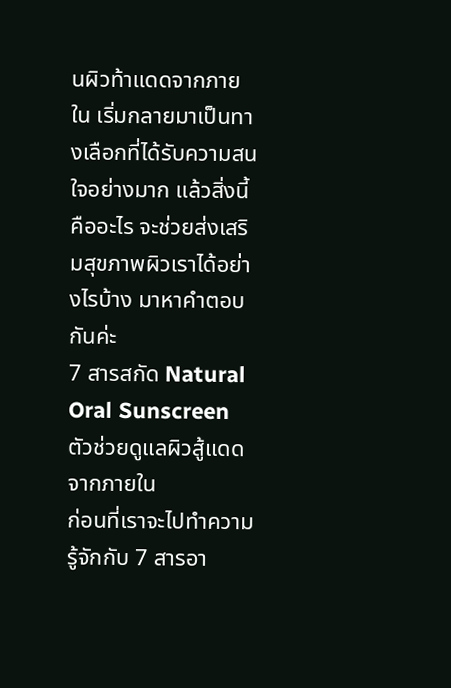นผิวท้าแดดจากภายใน เริ่มกลายมาเป็นทางเลือกที่ได้รับความสนใจอย่างมาก แล้วสิ่งนี้คืออะไร จะช่วยส่งเสริมสุขภาพผิวเราได้อย่างไรบ้าง มาหาคำตอบกันค่ะ
7 สารสกัด Natural Oral Sunscreen ตัวช่วยดูแลผิวสู้แดดจากภายใน
ก่อนที่เราจะไปทำความรู้จักกับ 7 สารอา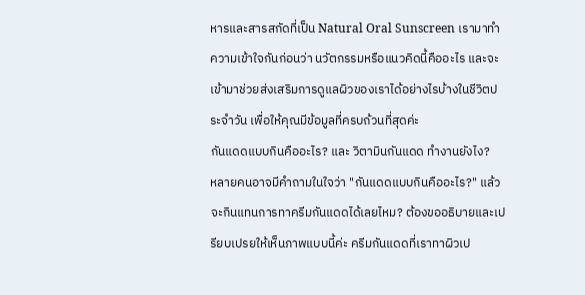หารและสารสกัดที่เป็น Natural Oral Sunscreen เรามาทำความเข้าใจกันก่อนว่า นวัตกรรมหรือแนวคิดนี้คืออะไร และจะเข้ามาช่วยส่งเสริมการดูแลผิวของเราได้อย่างไรบ้างในชีวิตประจำวัน เพื่อให้คุณมีข้อมูลที่ครบถ้วนที่สุดค่ะ
กันแดดแบบกินคืออะไร? และ วิตามินกันแดด ทำงานยังไง?
หลายคนอาจมีคำถามในใจว่า "กันแดดแบบกินคืออะไร?" แล้วจะกินแทนการทาครีมกันแดดได้เลยไหม? ต้องขออธิบายและเปรียบเปรยให้เห็นภาพแบบนี้ค่ะ ครีมกันแดดที่เราทาผิวเป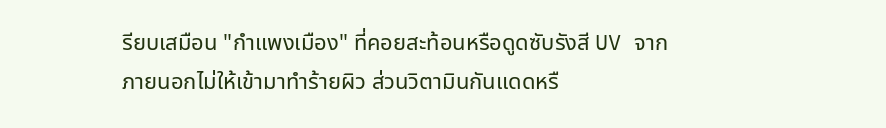รียบเสมือน "กำแพงเมือง" ที่คอยสะท้อนหรือดูดซับรังสี UV จากภายนอกไม่ให้เข้ามาทำร้ายผิว ส่วนวิตามินกันแดดหรื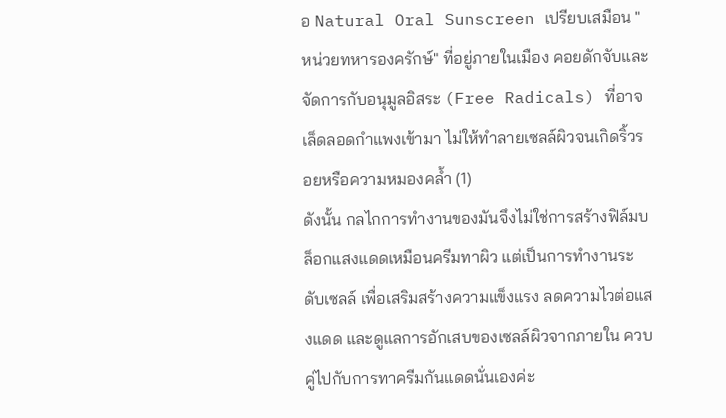อ Natural Oral Sunscreen เปรียบเสมือน "หน่วยทหารองครักษ์" ที่อยู่ภายในเมือง คอยดักจับและจัดการกับอนุมูลอิสระ (Free Radicals) ที่อาจเล็ดลอดกำแพงเข้ามา ไม่ให้ทำลายเซลล์ผิวจนเกิดริ้วรอยหรือความหมองคล้ำ (1)
ดังนั้น กลไกการทำงานของมันจึงไม่ใช่การสร้างฟิล์มบล็อกแสงแดดเหมือนครีมทาผิว แต่เป็นการทำงานระดับเซลล์ เพื่อเสริมสร้างความแข็งแรง ลดความไวต่อแสงแดด และดูแลการอักเสบของเซลล์ผิวจากภายใน ควบคู่ไปกับการทาครีมกันแดดนั่นเองค่ะ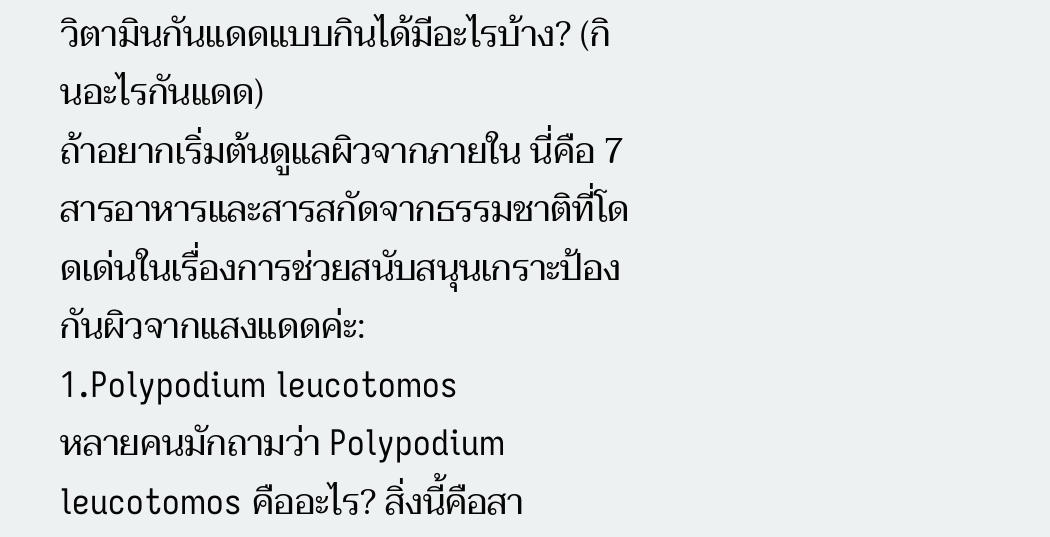วิตามินกันแดดแบบกินได้มีอะไรบ้าง? (กินอะไรกันแดด)
ถ้าอยากเริ่มต้นดูแลผิวจากภายใน นี่คือ 7 สารอาหารและสารสกัดจากธรรมชาติที่โดดเด่นในเรื่องการช่วยสนับสนุนเกราะป้องกันผิวจากแสงแดดค่ะ:
1.Polypodium leucotomos
หลายคนมักถามว่า Polypodium leucotomos คืออะไร? สิ่งนี้คือสา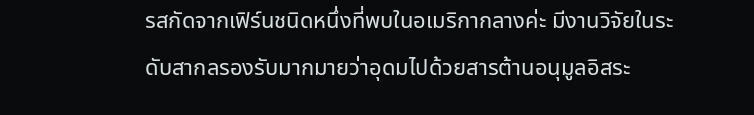รสกัดจากเฟิร์นชนิดหนึ่งที่พบในอเมริกากลางค่ะ มีงานวิจัยในระดับสากลรองรับมากมายว่าอุดมไปด้วยสารต้านอนุมูลอิสระ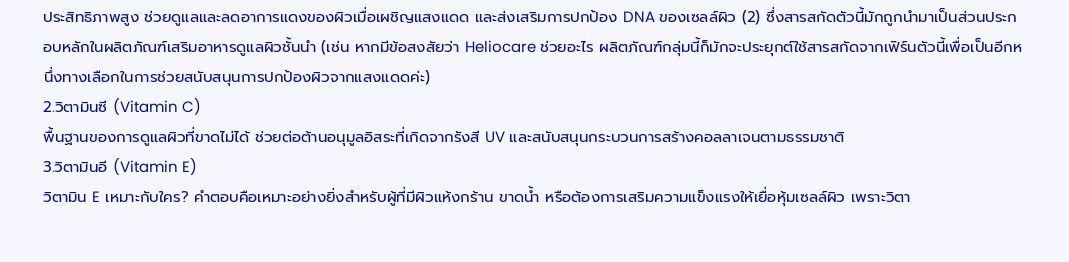ประสิทธิภาพสูง ช่วยดูแลและลดอาการแดงของผิวเมื่อเผชิญแสงแดด และส่งเสริมการปกป้อง DNA ของเซลล์ผิว (2) ซึ่งสารสกัดตัวนี้มักถูกนำมาเป็นส่วนประกอบหลักในผลิตภัณฑ์เสริมอาหารดูแลผิวชั้นนำ (เช่น หากมีข้อสงสัยว่า Heliocare ช่วยอะไร ผลิตภัณฑ์กลุ่มนี้ก็มักจะประยุกต์ใช้สารสกัดจากเฟิร์นตัวนี้เพื่อเป็นอีกหนึ่งทางเลือกในการช่วยสนับสนุนการปกป้องผิวจากแสงแดดค่ะ)
2.วิตามินซี (Vitamin C)
พื้นฐานของการดูแลผิวที่ขาดไม่ได้ ช่วยต่อต้านอนุมูลอิสระที่เกิดจากรังสี UV และสนับสนุนกระบวนการสร้างคอลลาเจนตามธรรมชาติ
3.วิตามินอี (Vitamin E)
วิตามิน E เหมาะกับใคร? คำตอบคือเหมาะอย่างยิ่งสำหรับผู้ที่มีผิวแห้งกร้าน ขาดน้ำ หรือต้องการเสริมความแข็งแรงให้เยื่อหุ้มเซลล์ผิว เพราะวิตา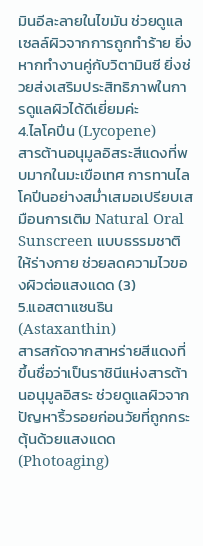มินอีละลายในไขมัน ช่วยดูแลเซลล์ผิวจากการถูกทำร้าย ยิ่งหากทำงานคู่กับวิตามินซี ยิ่งช่วยส่งเสริมประสิทธิภาพในการดูแลผิวได้ดีเยี่ยมค่ะ
4.ไลโคปีน (Lycopene)
สารต้านอนุมูลอิสระสีแดงที่พบมากในมะเขือเทศ การทานไลโคปีนอย่างสม่ำเสมอเปรียบเสมือนการเติม Natural Oral Sunscreen แบบธรรมชาติให้ร่างกาย ช่วยลดความไวของผิวต่อแสงแดด (3)
5.แอสตาแซนธิน (Astaxanthin)
สารสกัดจากสาหร่ายสีแดงที่ขึ้นชื่อว่าเป็นราชินีแห่งสารต้านอนุมูลอิสระ ช่วยดูแลผิวจากปัญหาริ้วรอยก่อนวัยที่ถูกกระตุ้นด้วยแสงแดด (Photoaging)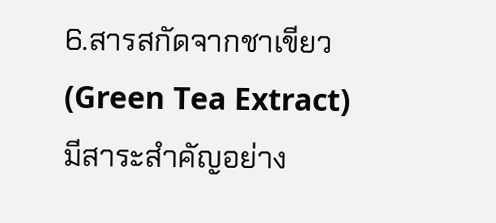6.สารสกัดจากชาเขียว (Green Tea Extract)
มีสาระสำคัญอย่าง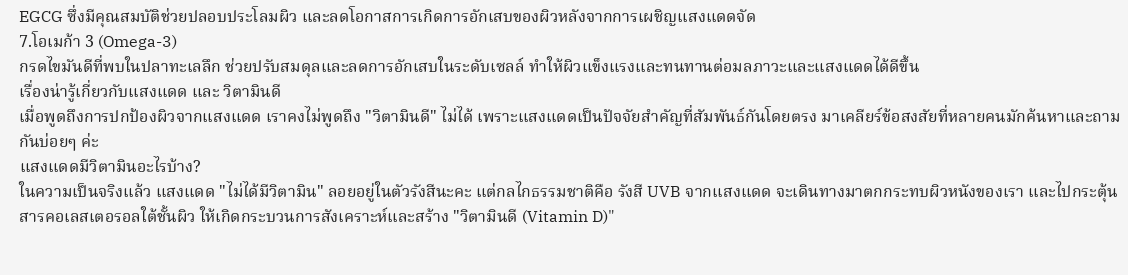EGCG ซึ่งมีคุณสมบัติช่วยปลอบประโลมผิว และลดโอกาสการเกิดการอักเสบของผิวหลังจากการเผชิญแสงแดดจัด
7.โอเมก้า 3 (Omega-3)
กรดไขมันดีที่พบในปลาทะเลลึก ช่วยปรับสมดุลและลดการอักเสบในระดับเซลล์ ทำให้ผิวแข็งแรงและทนทานต่อมลภาวะและแสงแดดได้ดีขึ้น
เรื่องน่ารู้เกี่ยวกับแสงแดด และ วิตามินดี
เมื่อพูดถึงการปกป้องผิวจากแสงแดด เราคงไม่พูดถึง "วิตามินดี" ไม่ได้ เพราะแสงแดดเป็นปัจจัยสำคัญที่สัมพันธ์กันโดยตรง มาเคลียร์ข้อสงสัยที่หลายคนมักค้นหาและถามกันบ่อยๆ ค่ะ
แสงแดดมีวิตามินอะไรบ้าง?
ในความเป็นจริงแล้ว แสงแดด "ไม่ได้มีวิตามิน" ลอยอยู่ในตัวรังสีนะคะ แต่กลไกธรรมชาติคือ รังสี UVB จากแสงแดด จะเดินทางมาตกกระทบผิวหนังของเรา และไปกระตุ้นสารคอเลสเตอรอลใต้ชั้นผิว ให้เกิดกระบวนการสังเคราะห์และสร้าง "วิตามินดี (Vitamin D)"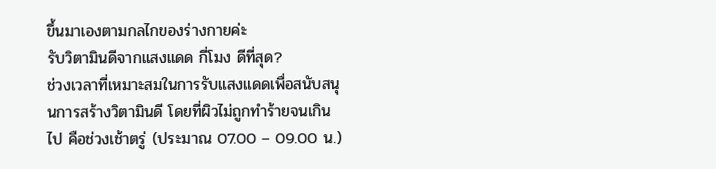ขึ้นมาเองตามกลไกของร่างกายค่ะ
รับวิตามินดีจากแสงแดด กี่โมง ดีที่สุด?
ช่วงเวลาที่เหมาะสมในการรับแสงแดดเพื่อสนับสนุนการสร้างวิตามินดี โดยที่ผิวไม่ถูกทำร้ายจนเกินไป คือช่วงเช้าตรู่ (ประมาณ 07.00 – 09.00 น.)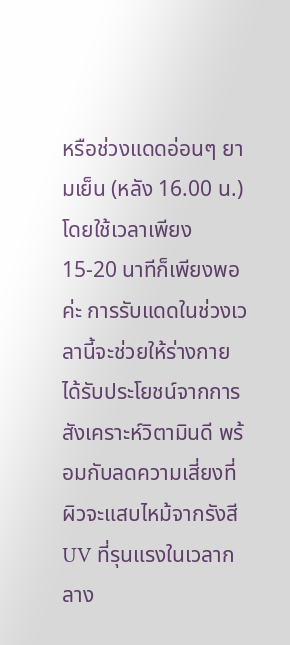หรือช่วงแดดอ่อนๆ ยามเย็น (หลัง 16.00 น.) โดยใช้เวลาเพียง 15-20 นาทีก็เพียงพอค่ะ การรับแดดในช่วงเวลานี้จะช่วยให้ร่างกายได้รับประโยชน์จากการสังเคราะห์วิตามินดี พร้อมกับลดความเสี่ยงที่ผิวจะแสบไหม้จากรังสี UV ที่รุนแรงในเวลากลาง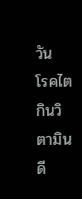วัน
โรคไตกินวิตามินดี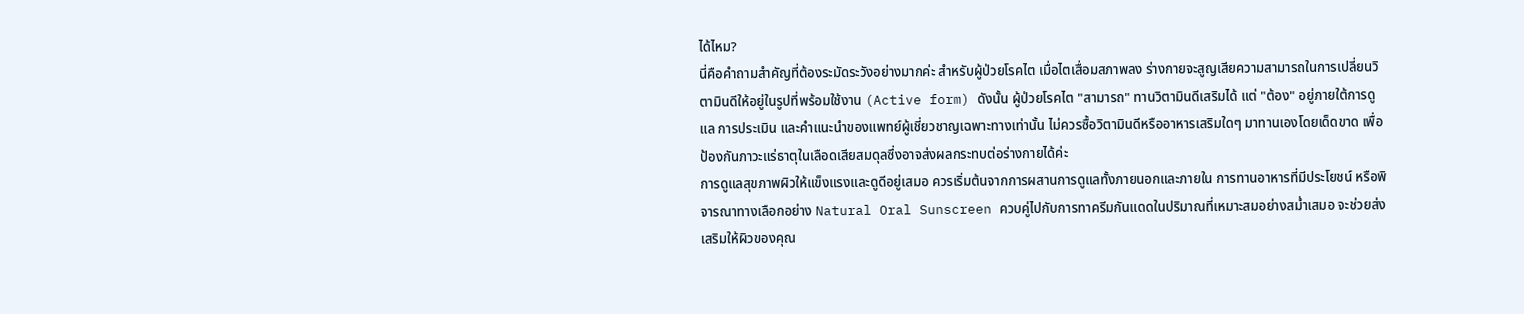ได้ไหม?
นี่คือคำถามสำคัญที่ต้องระมัดระวังอย่างมากค่ะ สำหรับผู้ป่วยโรคไต เมื่อไตเสื่อมสภาพลง ร่างกายจะสูญเสียความสามารถในการเปลี่ยนวิตามินดีให้อยู่ในรูปที่พร้อมใช้งาน (Active form) ดังนั้น ผู้ป่วยโรคไต "สามารถ" ทานวิตามินดีเสริมได้ แต่ "ต้อง" อยู่ภายใต้การดูแล การประเมิน และคำแนะนำของแพทย์ผู้เชี่ยวชาญเฉพาะทางเท่านั้น ไม่ควรซื้อวิตามินดีหรืออาหารเสริมใดๆ มาทานเองโดยเด็ดขาด เพื่อป้องกันภาวะแร่ธาตุในเลือดเสียสมดุลซึ่งอาจส่งผลกระทบต่อร่างกายได้ค่ะ
การดูแลสุขภาพผิวให้แข็งแรงและดูดีอยู่เสมอ ควรเริ่มต้นจากการผสานการดูแลทั้งภายนอกและภายใน การทานอาหารที่มีประโยชน์ หรือพิจารณาทางเลือกอย่าง Natural Oral Sunscreen ควบคู่ไปกับการทาครีมกันแดดในปริมาณที่เหมาะสมอย่างสม่ำเสมอ จะช่วยส่งเสริมให้ผิวของคุณ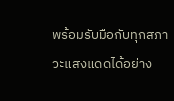พร้อมรับมือกับทุกสภาวะแสงแดดได้อย่าง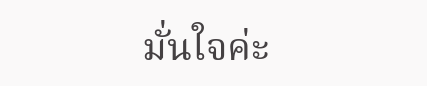มั่นใจค่ะ